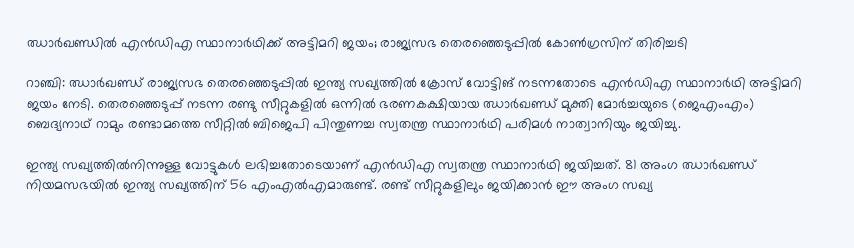ഝാര്‍ഖണ്ഡില്‍ എന്‍ഡിഎ സ്ഥാനാര്‍ഥിക്ക് അട്ടിമറി ജയം; രാജ്യസഭ തെരഞ്ഞെടുപ്പില്‍ കോണ്‍ഗ്രസിന് തിരിച്ചടി

റാഞ്ചി: ഝാര്‍ഖണ്ഡ് രാജ്യസഭ തെരഞ്ഞെടുപ്പില്‍ ഇന്ത്യ സഖ്യത്തില്‍ ക്രോസ് വോട്ടിങ് നടന്നതോടെ എന്‍ഡിഎ സ്ഥാനാര്‍ഥി അട്ടിമറി ജയം നേടി. തെരഞ്ഞെടുപ്പ് നടന്ന രണ്ടു സീറ്റുകളില്‍ ഒന്നില്‍ ഭരണകക്ഷിയായ ഝാര്‍ഖണ്ഡ് മുക്തി മോര്‍ച്ചയുടെ (ജെഎംഎം) ബെദ്യനാഥ് റാമും രണ്ടാമത്തെ സീറ്റില്‍ ബിജെപി പിന്തുണച്ച സ്വതന്ത്ര സ്ഥാനാര്‍ഥി പരിമള്‍ നാത്വാനിയും ജയിച്ചു.

ഇന്ത്യ സഖ്യത്തില്‍നിന്നുള്ള വോട്ടുകള്‍ ലഭിച്ചതോടെയാണ് എന്‍ഡിഎ സ്വതന്ത്ര സ്ഥാനാര്‍ഥി ജയിച്ചത്. 81 അംഗ ഝാര്‍ഖണ്ഡ് നിയമസഭയില്‍ ഇന്ത്യ സഖ്യത്തിന് 56 എംഎല്‍എമാരുണ്ട്. രണ്ട് സീറ്റുകളിലും ജയിക്കാന്‍ ഈ അംഗ സഖ്യ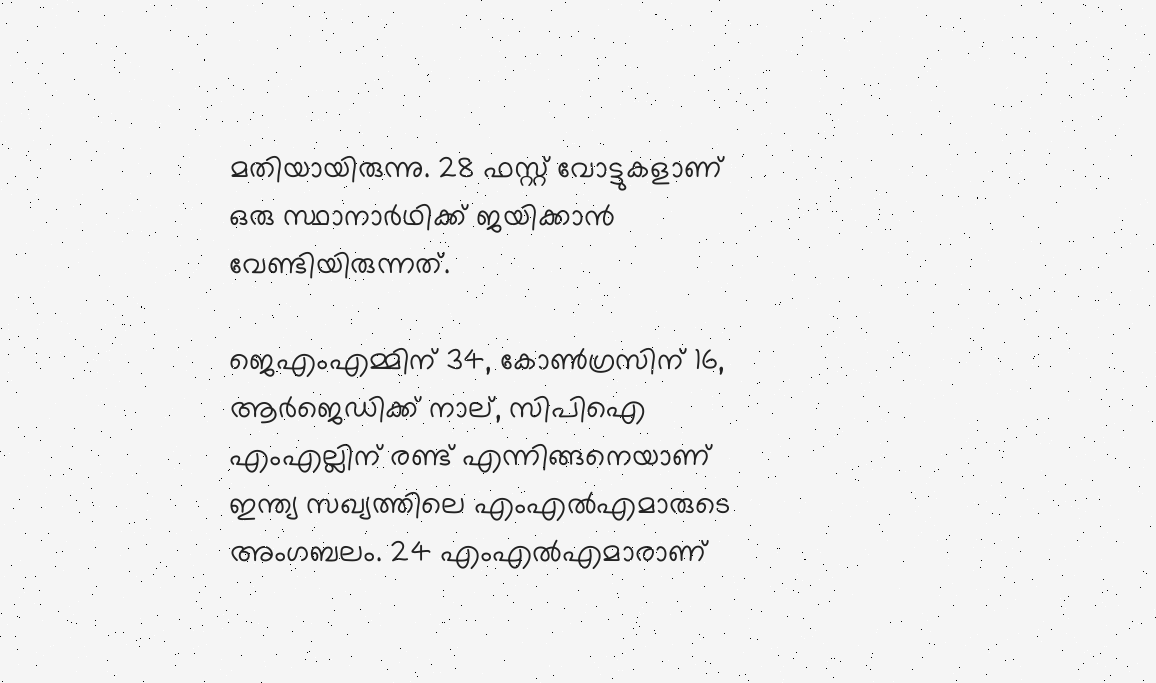മതിയായിരുന്നു. 28 ഫസ്റ്റ് വോട്ടുകളാണ് ഒരു സ്ഥാനാര്‍ഥിക്ക് ജയിക്കാന്‍ വേണ്ടിയിരുന്നത്.

ജെഎംഎമ്മിന് 34, കോണ്‍ഗ്രസിന് 16, ആര്‍ജെഡിക്ക് നാല്, സിപിഐ എംഎല്ലിന് രണ്ട് എന്നിങ്ങനെയാണ് ഇന്ത്യ സഖ്യത്തിലെ എംഎല്‍എമാരുടെ അംഗബലം. 24 എംഎല്‍എമാരാണ്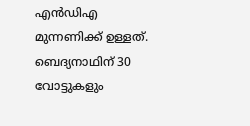എന്‍ഡിഎ മുന്നണിക്ക് ഉള്ളത്. ബെദ്യനാഥിന് 30 വോട്ടുകളും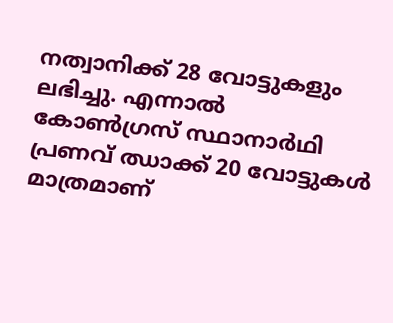നത്വാനിക്ക് 28 വോട്ടുകളും ലഭിച്ചു. എന്നാല്‍ കോണ്‍ഗ്രസ് സ്ഥാനാര്‍ഥി പ്രണവ് ഝാക്ക് 20 വോട്ടുകള്‍ മാത്രമാണ്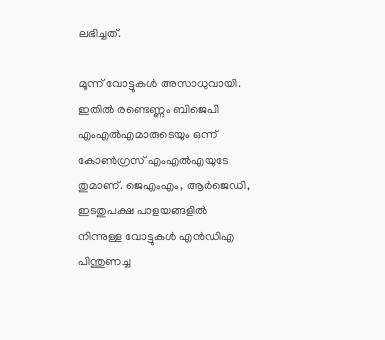ലഭിച്ചത്.

മൂന്ന് വോട്ടുകള്‍ അസാധുവായി. ഇതില്‍ രണ്ടെണ്ണം ബിജെപി എംഎല്‍എമാരുടെയും ഒന്ന് കോണ്‍ഗ്രസ് എംഎല്‍എയുടേ തുമാണ്. ജെഎംഎം, ആര്‍ജെഡി, ഇടതുപക്ഷ പാളയങ്ങളില്‍ നിന്നുള്ള വോട്ടുകള്‍ എന്‍ഡിഎ പിന്തുണച്ച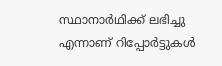സ്ഥാനാര്‍ഥിക്ക് ലഭിച്ചു എന്നാണ് റിപ്പോര്‍ട്ടുകള്‍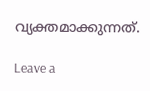വ്യക്തമാക്കുന്നത്.

Leave a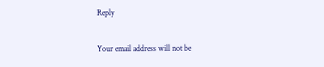Reply

Your email address will not be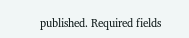published. Required fields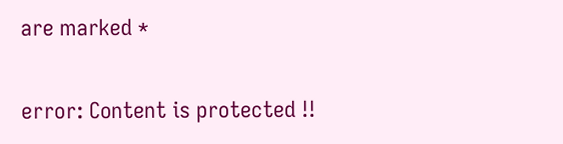are marked *

error: Content is protected !!